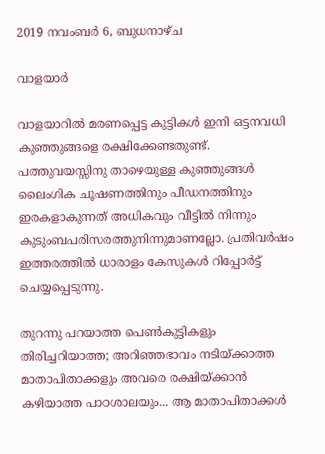2019 നവംബർ 6, ബുധനാഴ്‌ച

വാളയാർ

വാളയാറില്‍ മരണപ്പെട്ട കുട്ടികള്‍ ഇനി ഒട്ടനവധി കുഞ്ഞുങ്ങളെ രക്ഷിക്കേണ്ടതുണ്ട്. പത്തുവയസ്സിനു താഴെയുള്ള കുഞ്ഞുങ്ങള്‍ ലൈംഗിക ചൂഷണത്തിനും പീഡനത്തിനും ഇരകളാകുന്നത് അധികവും വീട്ടില്‍ നിന്നും കുടുംബപരിസരത്തുനിന്നുമാണല്ലോ. പ്രതിവര്‍ഷം ഇത്തരത്തില്‍ ധാരാളം കേസുകള്‍ റിപ്പോര്‍ട്ട് ചെയ്യപ്പെടുന്നു.

തുറന്നു പറയാത്ത പെണ്‍കുട്ടികളും തിരിച്ചറിയാത്ത; അറിഞ്ഞഭാവം നടിയ്ക്കാത്ത മാതാപിതാക്കളും അവരെ രക്ഷിയ്ക്കാന്‍ കഴിയാത്ത പാഠശാലയും... ആ മാതാപിതാക്കള്‍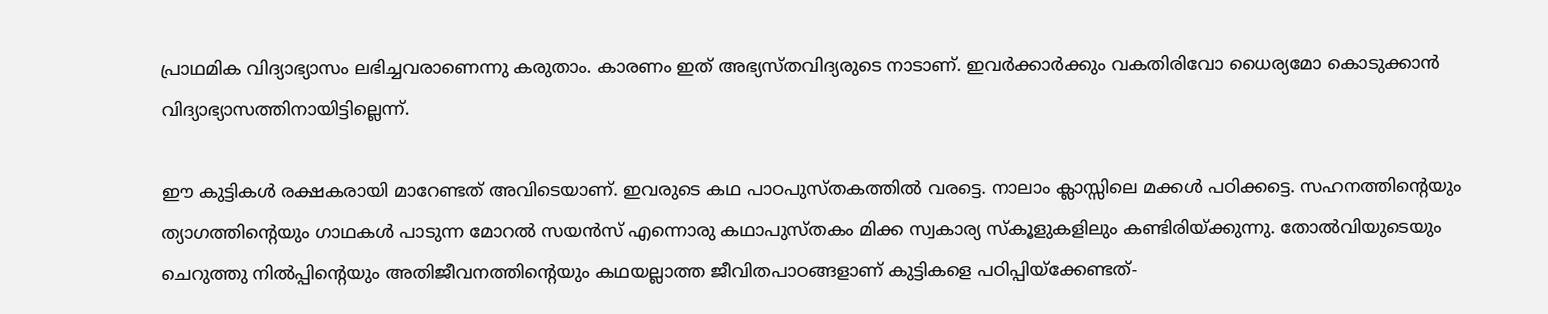പ്രാഥമിക വിദ്യാഭ്യാസം ലഭിച്ചവരാണെന്നു കരുതാം. കാരണം ഇത് അഭ്യസ്തവിദ്യരുടെ നാടാണ്. ഇവര്‍ക്കാര്‍ക്കും വകതിരിവോ ധൈര്യമോ കൊടുക്കാന്‍ വിദ്യാഭ്യാസത്തിനായിട്ടില്ലെന്ന്.

ഈ കുട്ടികള്‍ രക്ഷകരായി മാറേണ്ടത് അവിടെയാണ്. ഇവരുടെ കഥ പാഠപുസ്തകത്തില്‍ വരട്ടെ. നാലാം ക്ലാസ്സിലെ മക്കള്‍ പഠിക്കട്ടെ. സഹനത്തിന്റെയും ത്യാഗത്തിന്റെയും ഗാഥകള്‍ പാടുന്ന മോറല്‍ സയന്‍സ് എന്നൊരു കഥാപുസ്തകം മിക്ക സ്വകാര്യ സ്‌കൂളുകളിലും കണ്ടിരിയ്ക്കുന്നു. തോല്‍വിയുടെയും ചെറുത്തു നില്‍പ്പിന്റെയും അതിജീവനത്തിന്റെയും കഥയല്ലാത്ത ജീവിതപാഠങ്ങളാണ് കുട്ടികളെ പഠിപ്പിയ്ക്കേണ്ടത്-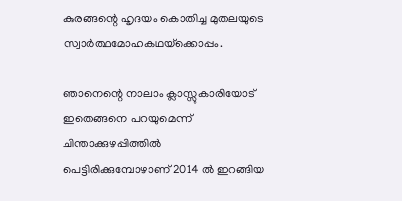കുരങ്ങന്റെ ഹൃദയം കൊതിച്ച മുതലയുടെ സ്വാര്‍ത്ഥമോഹകഥയ്‌ക്കൊപ്പം.

ഞാനെന്റെ നാലാം ക്ലാസ്സുകാരിയോട് ഇതെങ്ങനെ പറയുമെന്ന് ചിന്താക്കുഴപ്പിത്തില്‍ പെട്ടിരിക്കുമ്പോഴാണ് 2014 ല്‍ ഇറങ്ങിയ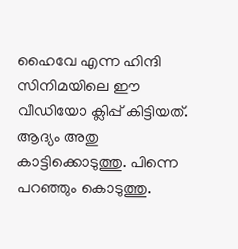ഹൈവേ എന്ന ഹിന്ദി സിനിമയിലെ ഈ വീഡിയോ ക്ലിപ്പ് കിട്ടിയത്. ആദ്യം അതു കാട്ടിക്കൊടുത്തു. പിന്നെ പറഞ്ഞും കൊടുത്തു.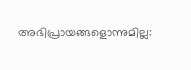അഭിപ്രായങ്ങളൊന്നുമില്ല: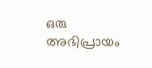ഒരു അഭിപ്രായം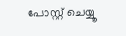പോസ്റ്റ് ചെയ്യൂ